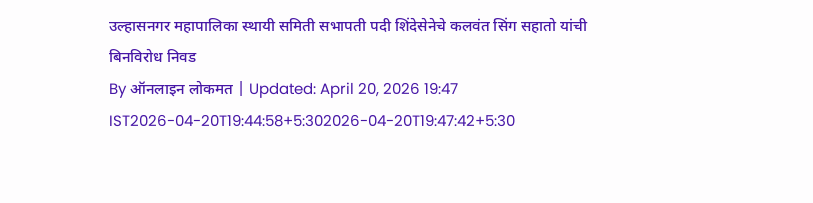उल्हासनगर महापालिका स्थायी समिती सभापती पदी शिंदेसेनेचे कलवंत सिंग सहातो यांची बिनविरोध निवड
By ऑनलाइन लोकमत | Updated: April 20, 2026 19:47 IST2026-04-20T19:44:58+5:302026-04-20T19:47:42+5:30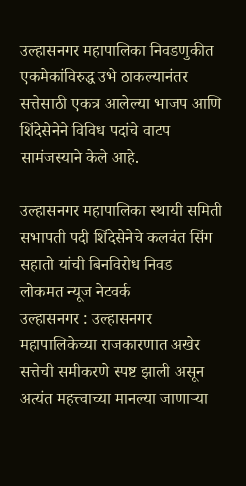उल्हासनगर महापालिका निवडणुकीत एकमेकांविरुद्ध उभे ठाकल्यानंतर सत्तेसाठी एकत्र आलेल्या भाजप आणि शिंदेसेनेने विविध पदांचे वाटप सामंजस्याने केले आहे.

उल्हासनगर महापालिका स्थायी समिती सभापती पदी शिंदेसेनेचे कलवंत सिंग सहातो यांची बिनविरोध निवड
लोकमत न्यूज नेटवर्क
उल्हासनगर : उल्हासनगर महापालिकेच्या राजकारणात अखेर सत्तेची समीकरणे स्पष्ट झाली असून अत्यंत महत्त्वाच्या मानल्या जाणाऱ्या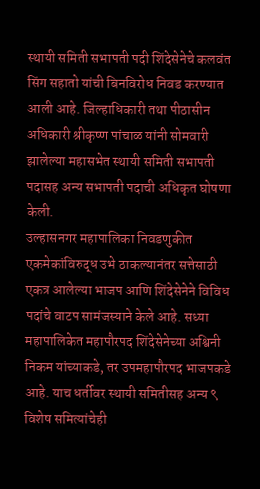स्थायी समिती सभापती पदी शिंदेसेनेचे कलवंत सिंग सहातो यांची बिनविरोध निवड करण्यात आली आहे. जिल्हाधिकारी तथा पीठासीन अधिकारी श्रीकृष्ण पांचाळ यांनी सोमवारी झालेल्या महासभेत स्थायी समिती सभापती पदासह अन्य सभापती पदाची अधिकृत घोषणा केली.
उल्हासनगर महापालिका निवडणुकीत एकमेकांविरुद्ध उभे ठाकल्यानंतर सत्तेसाठी एकत्र आलेल्या भाजप आणि शिंदेसेनेने विविध पदांचे वाटप सामंजस्याने केले आहे. सध्या महापालिकेत महापौरपद शिंदेसेनेच्या अश्विनी निकम यांच्याकडे, तर उपमहापौरपद भाजपकडे आहे. याच धर्तीवर स्थायी समितीसह अन्य ९ विशेष समित्यांचेही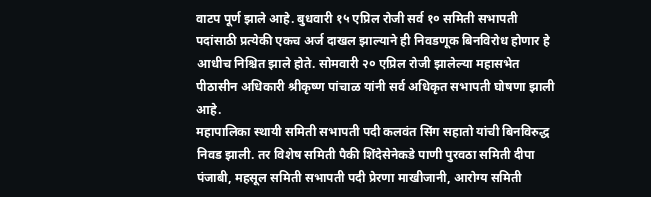वाटप पूर्ण झाले आहे. बुधवारी १५ एप्रिल रोजी सर्व १० समिती सभापती पदांसाठी प्रत्येकी एकच अर्ज दाखल झाल्याने ही निवडणूक बिनविरोध होणार हे आधीच निश्चित झाले होते. सोमवारी २० एप्रिल रोजी झालेल्या महासभेत पीठासीन अधिकारी श्रीकृष्ण पांचाळ यांनी सर्व अधिकृत सभापती घोषणा झाली आहे.
महापालिका स्थायी समिती सभापती पदी कलवंत सिंग सहातो यांची बिनविरुद्ध निवड झाली. तर विशेष समिती पैकी शिंदेसेनेकडे पाणी पुरवठा समिती दीपा पंजाबी, महसूल समिती सभापती पदी प्रेरणा माखीजानी, आरोग्य समिती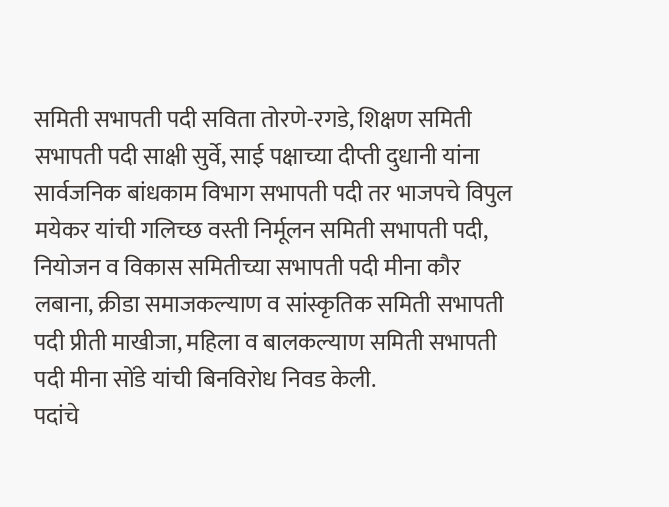समिती सभापती पदी सविता तोरणे-रगडे, शिक्षण समिती सभापती पदी साक्षी सुर्वे, साई पक्षाच्या दीप्ती दुधानी यांना सार्वजनिक बांधकाम विभाग सभापती पदी तर भाजपचे विपुल मयेकर यांची गलिच्छ वस्ती निर्मूलन समिती सभापती पदी, नियोजन व विकास समितीच्या सभापती पदी मीना कौर लबाना, क्रीडा समाजकल्याण व सांस्कृतिक समिती सभापती पदी प्रीती माखीजा, महिला व बालकल्याण समिती सभापती पदी मीना सोंडे यांची बिनविरोध निवड केली.
पदांचे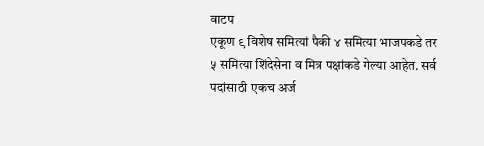वाटप
एकूण ९ विशेष समित्यां पैकी ४ समित्या भाजपकडे तर ५ समित्या शिंदेसेना व मित्र पक्षांकडे गेल्या आहेत. सर्व पदांसाठी एकच अर्ज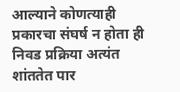आल्याने कोणत्याही प्रकारचा संघर्ष न होता ही निवड प्रक्रिया अत्यंत शांततेत पार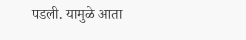पडली. यामुळे आता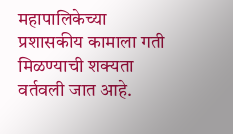महापालिकेच्या प्रशासकीय कामाला गती मिळण्याची शक्यता वर्तवली जात आहे.